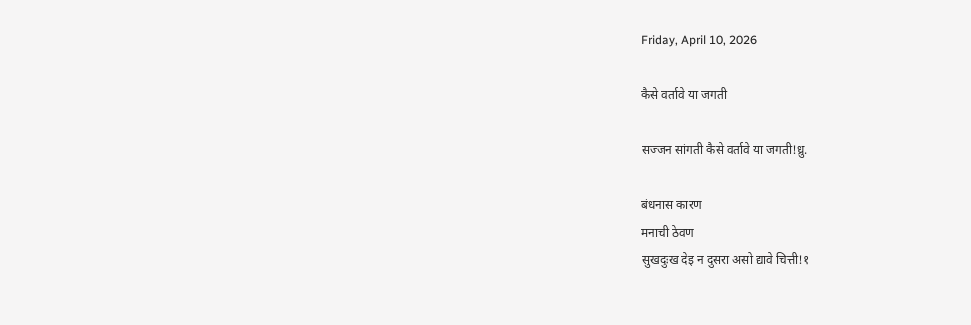Friday, April 10, 2026

कैसे वर्तावे या जगती

सज्जन सांगती कैसे वर्तावे या जगती!ध्रु.

बंधनास कारण
मनाची ठेवण
सुखदुःख देइ न दुसरा असो द्यावे चित्ती!१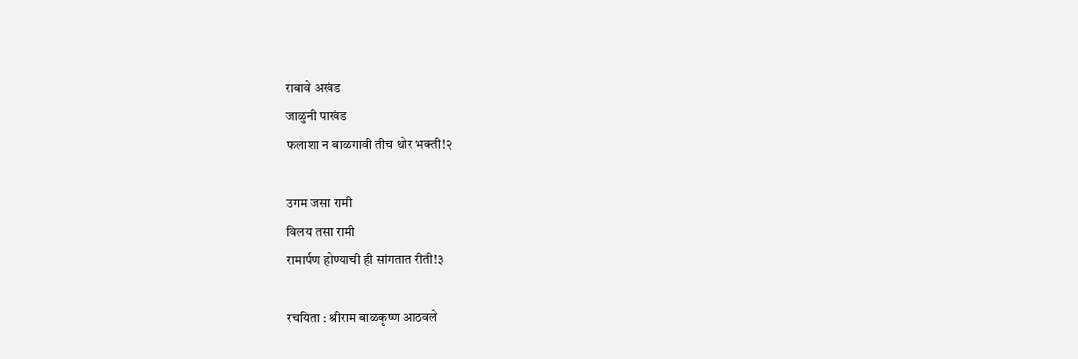राबावे अखंड
जाळुनी पाखंड
फलाशा न बाळगावी तीच थोर भक्ती!२

उगम जसा रामी
विलय तसा रामी
रामार्पण होण्याची ही सांगतात रीती!३

रचयिता : श्रीराम बाळकृष्ण आठवले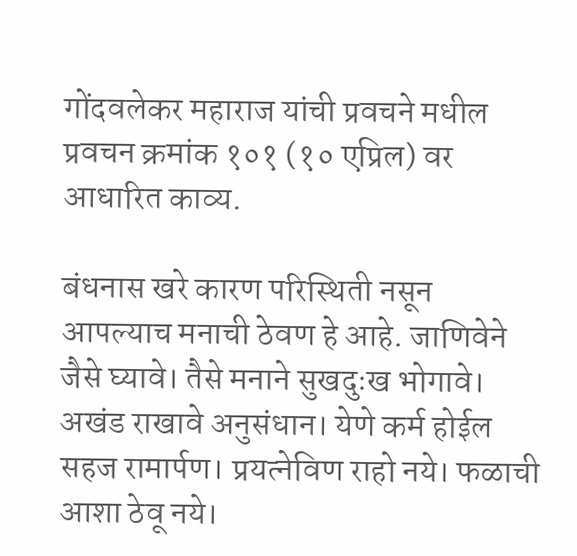गोंदवलेकर महाराज यांची प्रवचने मधील प्रवचन क्रमांक १०१ (१० एप्रिल) वर आधारित काव्य.

बंधनास खरे कारण परिस्थिती नसून आपल्याच मनाची ठेवण हे आहे. जाणिवेने जैसे घ्यावे। तैसे मनाने सुखदुःख भोगावे। अखंड राखावे अनुसंधान। येणे कर्म होईल सहज रामार्पण। प्रयत्नेविण राहो नये। फळाची आशा ठेवू नये।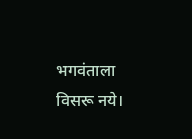भगवंताला विसरू नये।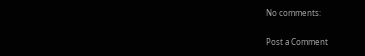No comments:

Post a Comment